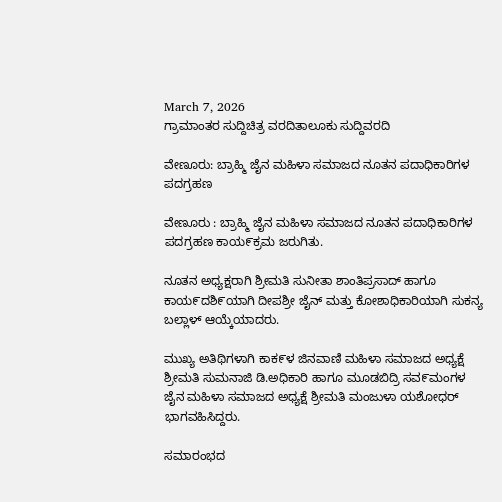March 7, 2026
ಗ್ರಾಮಾಂತರ ಸುದ್ದಿಚಿತ್ರ ವರದಿತಾಲೂಕು ಸುದ್ದಿವರದಿ

ವೇಣೂರು: ಬ್ರಾಹ್ಮಿ ಜೈನ ಮಹಿಳಾ ಸಮಾಜದ ನೂತನ ಪದಾಧಿಕಾರಿಗಳ ಪದಗ್ರಹಣ

ವೇಣೂರು : ಬ್ರಾಹ್ಮಿ ಜೈನ ಮಹಿಳಾ ಸಮಾಜದ ನೂತನ ಪದಾಧಿಕಾರಿಗಳ ಪದಗ್ರಹಣ ಕಾಯ೯ಕ್ರಮ ಜರುಗಿತು.

ನೂತನ ಅಧ್ಯಕ್ಷರಾಗಿ ಶ್ರೀಮತಿ ಸುನೀತಾ ಶಾಂತಿಪ್ರಸಾದ್‌ ಹಾಗೂ ಕಾಯ೯ದಶಿ೯ಯಾಗಿ ದೀಪಶ್ರೀ ಜೈನ್‌ ಮತ್ತು ಕೋಶಾಧಿಕಾರಿಯಾಗಿ ಸುಕನ್ಯ ಬಲ್ಲಾಳ್‌ ಆಯ್ಕೆಯಾದರು.

ಮುಖ್ಯ ಅತಿಥಿಗಳಾಗಿ ಕಾಕ೯ಳ ಜಿನವಾಣಿ ಮಹಿಳಾ ಸಮಾಜದ ಅಧ್ಯಕ್ಷೆ ಶ್ರೀಮತಿ ಸುಮನಾಜಿ ಡಿ.ಅಧಿಕಾರಿ ಹಾಗೂ ಮೂಡಬಿದ್ರಿ ಸವ೯ಮಂಗಳ ಜೈನ ಮಹಿಳಾ ಸಮಾಜದ ಅಧ್ಯಕ್ಷೆ ಶ್ರೀಮತಿ ಮಂಜುಳಾ ಯಶೋಧರ್‌ ಭಾಗವಹಿಸಿದ್ದರು.

ಸಮಾರಂಭದ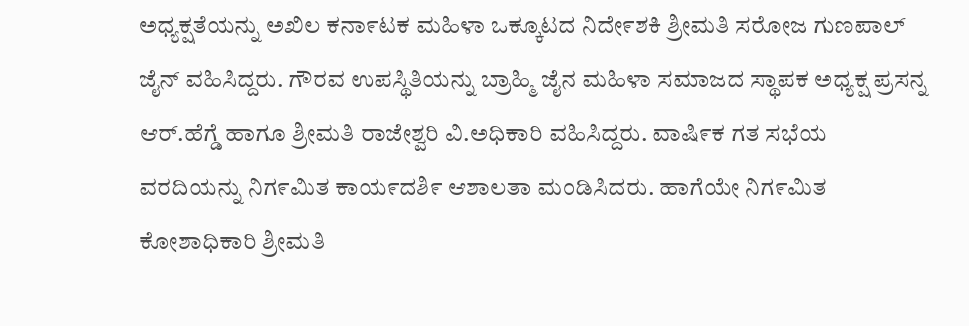ಅಧ್ಯಕ್ಷತೆಯನ್ನು ಅಖಿಲ ಕನಾ೯ಟಕ ಮಹಿಳಾ ಒಕ್ಕೂಟದ ನಿದೇ೯ಶಕಿ ಶ್ರೀಮತಿ ಸರೋಜ ಗುಣಪಾಲ್‌ ಜೈನ್‌ ವಹಿಸಿದ್ದರು. ಗೌರವ ಉಪಸ್ಥಿತಿಯನ್ನು ಬ್ರಾಹ್ಮಿ ಜೈನ ಮಹಿಳಾ ಸಮಾಜದ ಸ್ಥಾಪಕ ಅಧ್ಯಕ್ಷ ಪ್ರಸನ್ನ ಆರ್.ಹೆಗ್ಡೆ ಹಾಗೂ ಶ್ರೀಮತಿ ರಾಜೇಶ್ವರಿ ವಿ.ಅಧಿಕಾರಿ ವಹಿಸಿದ್ದರು. ವಾಷಿ೯ಕ ಗತ ಸಭೆಯ ವರದಿಯನ್ನು ನಿಗ೯ಮಿತ ಕಾಯ೯ದಶಿ೯ ಆಶಾಲತಾ ಮಂಡಿಸಿದರು. ಹಾಗೆಯೇ ನಿಗ೯ಮಿತ ಕೋಶಾಧಿಕಾರಿ ಶ್ರೀಮತಿ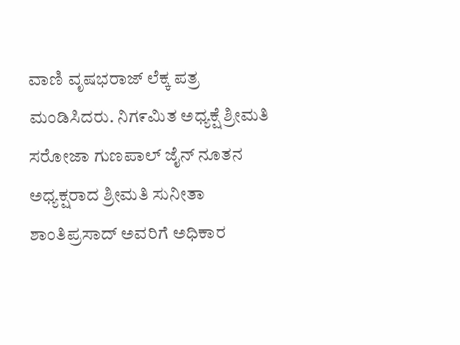ವಾಣಿ ವೃಷಭರಾಜ್‌ ಲೆಕ್ಕ ಪತ್ರ ಮಂಡಿಸಿದರು. ನಿಗ೯ಮಿತ ಅಧ್ಯಕ್ಷೆ ಶ್ರೀಮತಿ ಸರೋಜಾ ಗುಣಪಾಲ್‌ ಜೈನ್ ನೂತನ ಅಧ್ಯಕ್ಷರಾದ ಶ್ರೀಮತಿ ಸುನೀತಾ ಶಾಂತಿಪ್ರಸಾದ್‌ ಅವರಿಗೆ ಅಧಿಕಾರ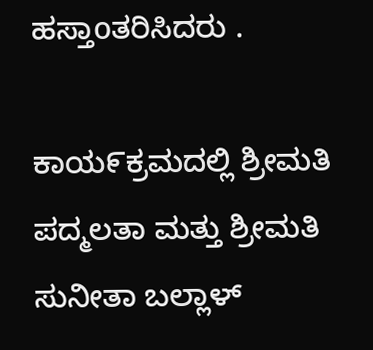ಹಸ್ತಾoತರಿಸಿದರು .

ಕಾಯ೯ಕ್ರಮದಲ್ಲಿ ಶ್ರೀಮತಿ ಪದ್ಮಲತಾ ಮತ್ತು ಶ್ರೀಮತಿ ಸುನೀತಾ ಬಲ್ಲಾಳ್‌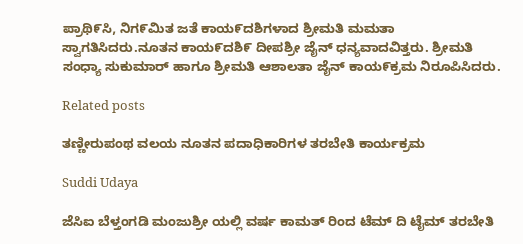ಪ್ರಾಥಿ೯ಸಿ, ನಿಗ೯ಮಿತ ಜತೆ ಕಾಯ೯ದಶಿಗಳಾದ ಶ್ರೀಮತಿ ಮಮತಾ ಸ್ವಾಗತಿಸಿದರು.ನೂತನ ಕಾಯ೯ದಶಿ೯ ದೀಪಶ್ರೀ ಜೈನ್‌ ಧನ್ಯವಾದವಿತ್ತರು. ಶ್ರೀಮತಿ ಸಂಧ್ಯಾ ಸುಕುಮಾರ್‌ ಹಾಗೂ ಶ್ರೀಮತಿ ಆಶಾಲತಾ ಜೈನ್‌ ಕಾಯ೯ಕ್ರಮ ನಿರೂಪಿಸಿದರು.

Related posts

ತಣ್ಣೀರುಪಂಥ ವಲಯ ನೂತನ ಪದಾಧಿಕಾರಿಗಳ ತರಬೇತಿ ಕಾರ್ಯಕ್ರಮ

Suddi Udaya

ಜೆಸಿಐ ಬೆಳ್ತಂಗಡಿ ಮಂಜುಶ್ರೀ ಯಲ್ಲಿ ವರ್ಷ ಕಾಮತ್ ರಿಂದ ಟೆಮ್ ದಿ ಟೈಮ್ ತರಬೇತಿ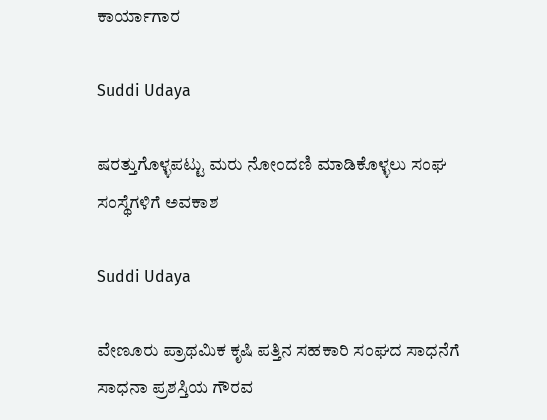ಕಾರ್ಯಾಗಾರ

Suddi Udaya

ಷರತ್ತುಗೊಳ್ಳಪಟ್ಟು ಮರು ನೋಂದಣಿ ಮಾಡಿಕೊಳ್ಳಲು ಸಂಘ ಸಂಸ್ಥೆಗಳಿಗೆ ಅವಕಾಶ

Suddi Udaya

ವೇಣೂರು ಪ್ರಾಥಮಿಕ ಕೃಷಿ ಪತ್ತಿನ ಸಹಕಾರಿ ಸಂಘದ ಸಾಧನೆಗೆ ಸಾಧನಾ ಪ್ರಶಸ್ತಿಯ ಗೌರವ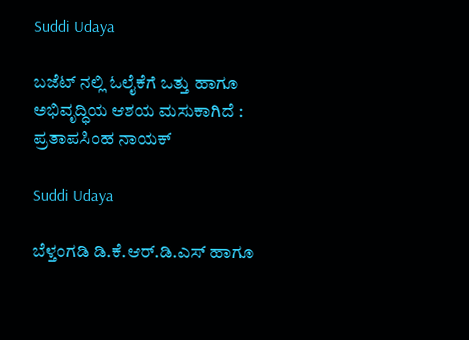Suddi Udaya

ಬಜೆಟ್ ನಲ್ಲಿ ಓಲೈಕೆಗೆ ಒತ್ತು‌ ಹಾಗೂ ಅಭಿವೃದ್ಧಿಯ ಆಶಯ ಮಸುಕಾಗಿದೆ : ಪ್ರತಾಪಸಿಂಹ ನಾಯಕ್

Suddi Udaya

ಬೆಳ್ತಂಗಡಿ ಡಿ.ಕೆ.ಆರ್.ಡಿ.ಎಸ್ ಹಾಗೂ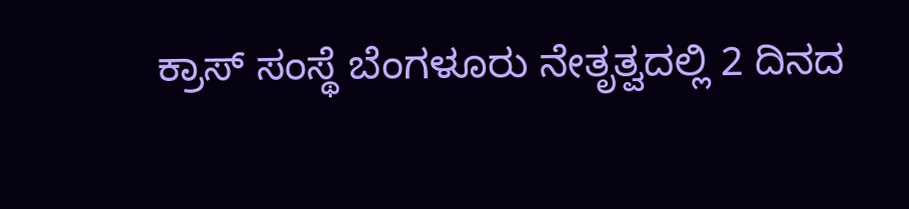ಕ್ರಾಸ್ ಸಂಸ್ಥೆ ಬೆಂಗಳೂರು ನೇತೃತ್ವದಲ್ಲಿ 2 ದಿನದ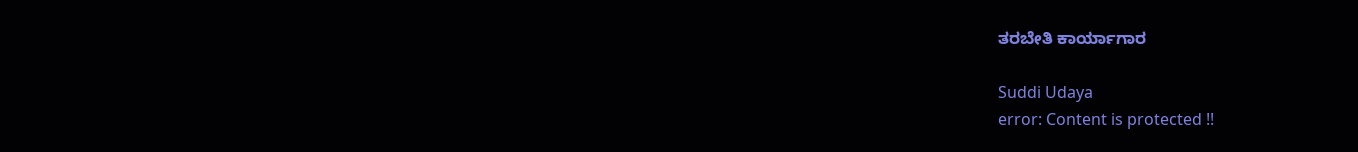ತರಬೇತಿ ಕಾರ್ಯಾಗಾರ

Suddi Udaya
error: Content is protected !!